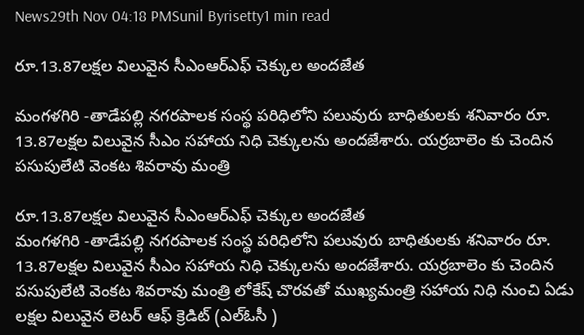News29th Nov 04:18 PMSunil Byrisetty1 min read

రూ.13.87లక్షల విలువైన సీఎంఆర్ఎఫ్ చెక్కుల అందజేత

మంగళగిరి -తాడేపల్లి నగరపాలక సంస్థ పరిధిలోని పలువురు బాధితులకు శనివారం రూ. 13.87లక్షల విలువైన సీఎం సహాయ నిధి చెక్కులను అందజేశారు. యర్రబాలెం కు చెందిన పసుపులేటి వెంకట శివరావు మంత్రి

రూ.13.87లక్షల విలువైన సీఎంఆర్ఎఫ్ చెక్కుల అందజేత
మంగళగిరి -తాడేపల్లి నగరపాలక సంస్థ పరిధిలోని పలువురు బాధితులకు శనివారం రూ. 13.87లక్షల విలువైన సీఎం సహాయ నిధి చెక్కులను అందజేశారు. యర్రబాలెం కు చెందిన పసుపులేటి వెంకట శివరావు మంత్రి లోకేష్ చొరవతో ముఖ్యమంత్రి సహాయ నిధి నుంచి ఏడు లక్షల విలువైన లెటర్ ఆఫ్ క్రెడిట్ (ఎల్ఓసీ )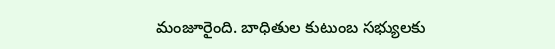మంజూరైంది. బాధితుల కుటుంబ సభ్యులకు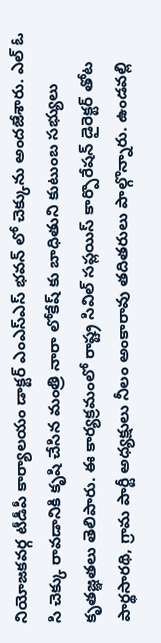నియోజకవర్గ టీడీపీ కార్యాలయం డాక్టర్ ఎంఎస్ఎస్ భవన్ లో చెక్కును అందజేశారు. ఎల్ ఓ సి చెక్కు రావడానికి కృషి చేసిన మంత్రి నారా లోకేష్ కు బాధితుని కుటుంబ సభ్యులు కృతజ్ఞతలు తెలిపారు. ఈ కార్యక్రమంలో రాష్ట్ర సివిల్ సప్లయిస్ కార్పొరేషన్ డైరెక్టర్ తోట పార్థసారథి, గ్రామ పార్టీ అధ్యక్షులు నీలం అంకారావు తదితరులు పాల్గొన్నారు. ఉండవల్లి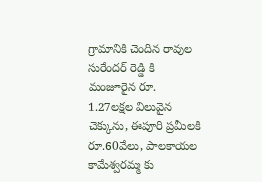గ్రామానికి చెందిన రావుల సురేందర్ రెడ్డి కి మంజూరైన రూ. 1.27లక్షల విలువైన చెక్కును, ఈపూరి ప్రమీలకి రూ.60వేలు, పాలకాయల కామేశ్వరమ్మ కు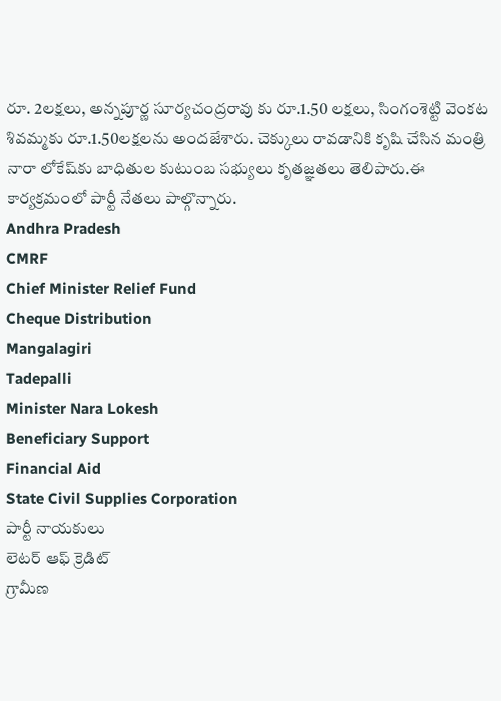రూ. 2లక్షలు, అన్నపూర్ణ సూర్యచంద్రరావు కు రూ.1.50 లక్షలు, సింగంశెట్టి వెంకట శివమ్మకు రూ.1.50లక్షలను అందజేశారు. చెక్కులు రావడానికి కృషి చేసిన మంత్రి నారా లోకేష్‌కు బాధితుల కుటుంబ సభ్యులు కృతజ్ఞతలు తెలిపారు.ఈ కార్యక్రమంలో పార్టీ నేతలు పాల్గొన్నారు.
Andhra Pradesh
CMRF
Chief Minister Relief Fund
Cheque Distribution
Mangalagiri
Tadepalli
Minister Nara Lokesh
Beneficiary Support
Financial Aid
State Civil Supplies Corporation
పార్టీ నాయకులు
లెటర్ ఆఫ్ క్రెడిట్
గ్రామీణ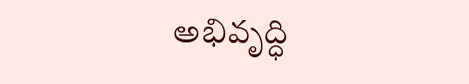అభివృద్ధి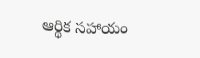ఆర్థిక సహాయం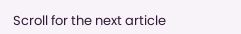Scroll for the next article